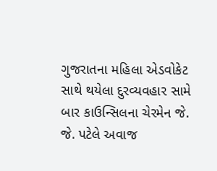ગુજરાતના મહિલા એડવોકેટ સાથે થયેલા દુરવ્યવહાર સામે બાર કાઉન્સિલના ચેરમેન જે. જે. પટેલે અવાજ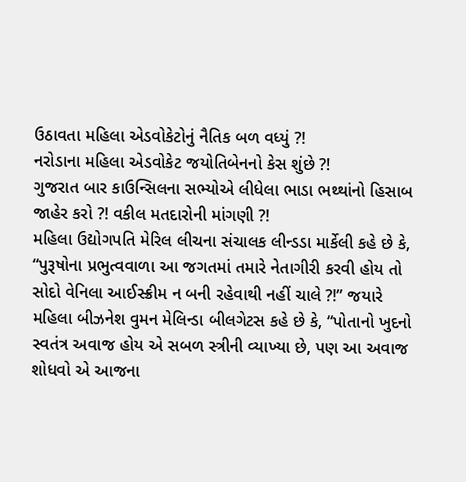ઉઠાવતા મહિલા એડવોકેટોનું નૈતિક બળ વધ્યું ?!
નરોડાના મહિલા એડવોકેટ જયોતિબેનનો કેસ શુંછે ?!
ગુજરાત બાર કાઉન્સિલના સભ્યોએ લીધેલા ભાડા ભથ્થાંનો હિસાબ જાહેર કરો ?! વકીલ મતદારોની માંગણી ?!
મહિલા ઉદ્યોગપતિ મેરિલ લીચના સંચાલક લીન્ડડા માર્કેલી કહે છે કે, “પુરૂષોના પ્રભુત્વવાળા આ જગતમાં તમારે નેતાગીરી કરવી હોય તો સોદો વેનિલા આઈસ્ક્રીમ ન બની રહેવાથી નહીં ચાલે ?!” જયારે મહિલા બીઝનેશ વુમન મેલિન્ડા બીલગેટસ કહે છે કે, “પોતાનો ખુદનો સ્વતંત્ર અવાજ હોય એ સબળ સ્ત્રીની વ્યાખ્યા છે, પણ આ અવાજ શોધવો એ આજના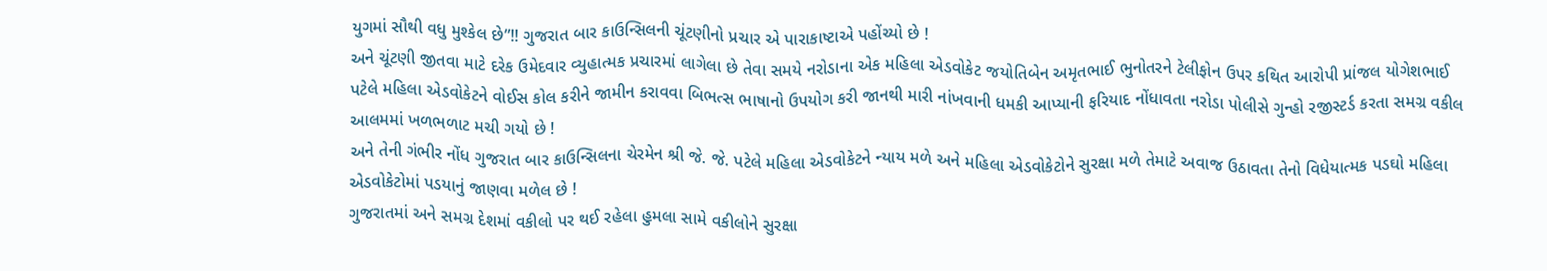યુગમાં સૌથી વધુ મુશ્કેલ છે”!! ગુજરાત બાર કાઉન્સિલની ચૂંટણીનો પ્રચાર એ પારાકાષ્ટાએ પહોંચ્યો છે !
અને ચૂંટણી જીતવા માટે દરેક ઉમેદવાર વ્યુહાત્મક પ્રચારમાં લાગેલા છે તેવા સમયે નરોડાના એક મહિલા એડવોકેટ જયોતિબેન અમૃતભાઈ ભુનોતરને ટેલીફોન ઉપર કથિત આરોપી પ્રાંજલ યોગેશભાઈ પટેલે મહિલા એડવોકેટને વોઈસ કોલ કરીને જામીન કરાવવા બિભત્સ ભાષાનો ઉપયોગ કરી જાનથી મારી નાંખવાની ધમકી આપ્યાની ફરિયાદ નોંધાવતા નરોડા પોલીસે ગુન્હો રજીસ્ટર્ડ કરતા સમગ્ર વકીલ આલમમાં ખળભળાટ મચી ગયો છે !
અને તેની ગંભીર નોંધ ગુજરાત બાર કાઉન્સિલના ચેરમેન શ્રી જે. જે. પટેલે મહિલા એડવોકેટને ન્યાય મળે અને મહિલા એડવોકેટોને સુરક્ષા મળે તેમાટે અવાજ ઉઠાવતા તેનો વિધેયાત્મક પડઘો મહિલા એડવોકેટોમાં પડયાનું જાણવા મળેલ છે !
ગુજરાતમાં અને સમગ્ર દેશમાં વકીલો પર થઈ રહેલા હુમલા સામે વકીલોને સુરક્ષા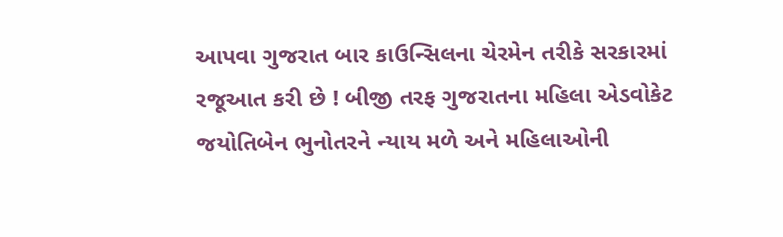આપવા ગુજરાત બાર કાઉન્સિલના ચેરમેન તરીકે સરકારમાં રજૂઆત કરી છે ! બીજી તરફ ગુજરાતના મહિલા એડવોકેટ જયોતિબેન ભુનોતરને ન્યાય મળે અને મહિલાઓની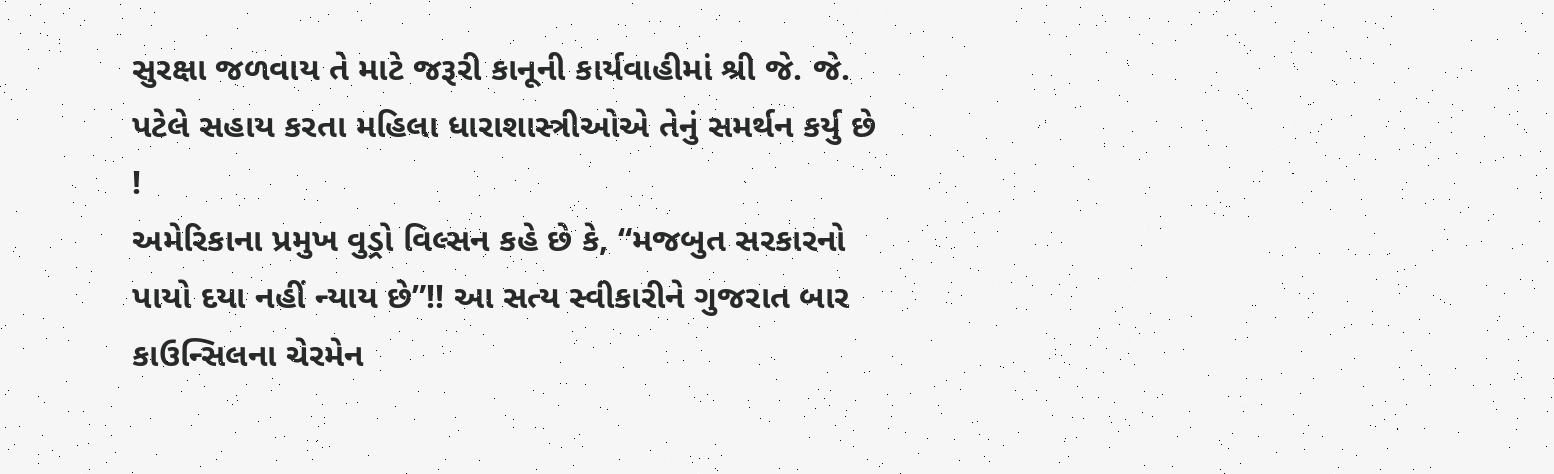સુરક્ષા જળવાય તે માટે જરૂરી કાનૂની કાર્યવાહીમાં શ્રી જે. જે. પટેલે સહાય કરતા મહિલા ધારાશાસ્ત્રીઓએ તેનું સમર્થન કર્યુ છે !
અમેરિકાના પ્રમુખ વુડ્રો વિલ્સન કહે છે કે, “મજબુત સરકારનો પાયો દયા નહીં ન્યાય છે”!! આ સત્ય સ્વીકારીને ગુજરાત બાર કાઉન્સિલના ચેરમેન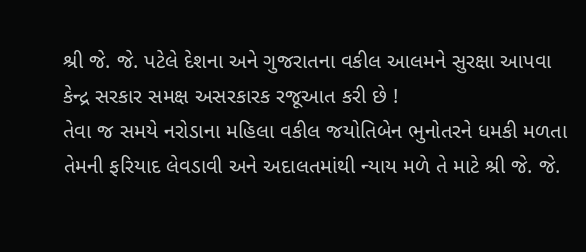શ્રી જે. જે. પટેલે દેશના અને ગુજરાતના વકીલ આલમને સુરક્ષા આપવા કેન્દ્ર સરકાર સમક્ષ અસરકારક રજૂઆત કરી છે !
તેવા જ સમયે નરોડાના મહિલા વકીલ જયોતિબેન ભુનોતરને ધમકી મળતા તેમની ફરિયાદ લેવડાવી અને અદાલતમાંથી ન્યાય મળે તે માટે શ્રી જે. જે.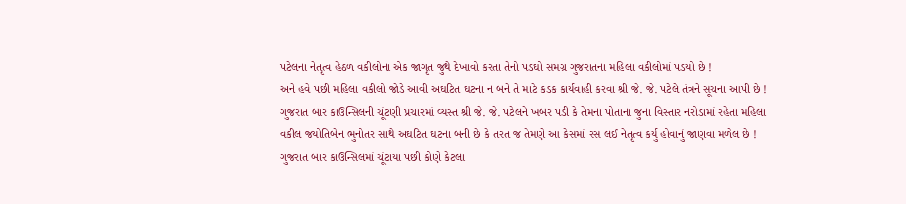પટેલના નેતૃત્વ હેઠળ વકીલોના એક જાગૃત જુથે દેખાવો કરતા તેનો પડઘો સમગ્ર ગુજરાતના મહિલા વકીલોમાં પડયો છે !
અને હવે પછી મહિલા વકીલો જોડે આવી અઘટિત ઘટના ન બને તે માટે કડક કાર્યવાહી કરવા શ્રી જે. જે. પટેલે તંત્રને સૂચના આપી છે ! ગુજરાત બાર કાઉન્સિલની ચૂંટણી પ્રચારમાં વ્યસ્ત શ્રી જે. જે. પટેલને ખબર પડી કે તેમના પોતાના જુના વિસ્તાર નરોડામાં રહેતા મહિલા વકીલ જયોતિબેન ભુનોતર સાથે અઘટિત ઘટના બની છે કે તરત જ તેમણે આ કેસમાં રસ લઈ નેતૃત્વ કર્યુ હોવાનું જાણવા મળેલ છે !
ગુજરાત બાર કાઉન્સિલમાં ચૂંટાયા પછી કોણે કેટલા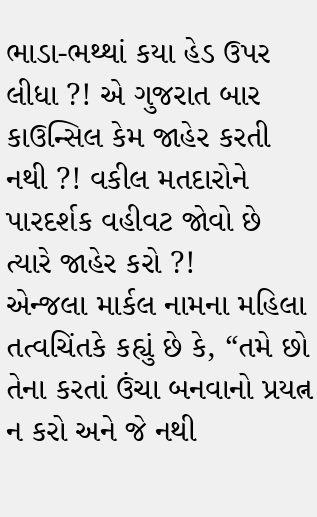ભાડા-ભથ્થાં કયા હેડ ઉપર લીધા ?! એ ગુજરાત બાર કાઉન્સિલ કેમ જાહેર કરતી નથી ?! વકીલ મતદારોને પારદર્શક વહીવટ જોવો છે ત્યારે જાહેર કરો ?!
એન્જલા માર્કલ નામના મહિલા તત્વચિંતકે કહ્યું છે કે, “તમે છો તેના કરતાં ઉંચા બનવાનો પ્રયત્ન ન કરો અને જે નથી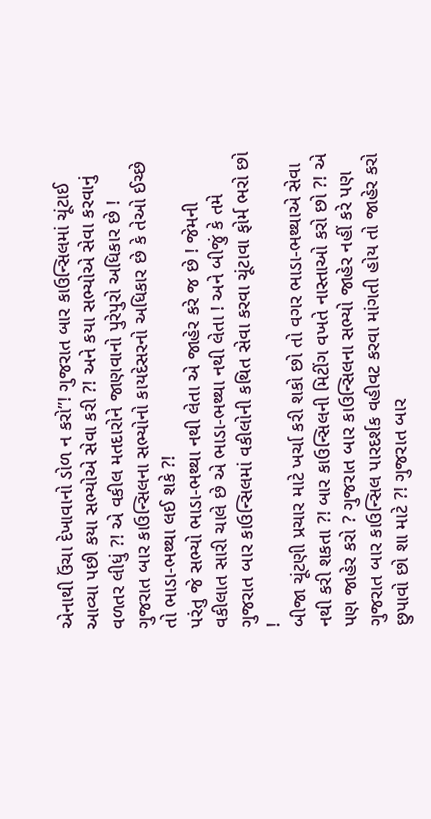એનાથી ઉંચા દેખાવાનો ડોળ ન કરો”! ગુજરાત બાર કાઉન્સિલમાં ચૂંટાઈ આવ્યા પછી કયા સભ્યોએ સેવા કરી ?! અને કયા સભ્યોએ સેવા કરવાનું વળતર લીધું ?! એ વકીલ મતદારોને જાણવાનો પુરેપુરો અધિકાર છે ! ગુજરાત બાર કાઉન્સિલના સભ્યોનો કાયદેસરનો અધિકાર છે કે તેઓ ઈચ્છે તો ભાડા-ભથ્થા લઈ શકે ?!
પરંતુ જે સભ્યો ભાડા-ભથ્થા નથી લેતા એ જાહેર કરે જ છે ! જેમની વકીલાત સારી ચાલે છે એ ભાડા-ભથ્થા નથી લેતા ! અને બીજું કે તમે ગુજરાત બાર કાઉન્સિલમાં વકીલોની કથિત સેવા કરવા ચૂંટાવા ફોર્મ ભરો છો !
બીજા ચૂંટણી પ્રચાર માટે ખર્ચા કરી શકો છો તો વગર ભાડા-ભથ્થાએ સેવા નથી કરી શકતા ?! બાર કાઉન્સિલની મિટીંગ વખતે નાસ્તાઓ કરો છો ?! એ પણ જાહેર કરો ? ગુજરાત બાર કાઉન્સિલના સભ્યો જાહેર નહીં કરે પણ ગુજરાત બાર કાઉન્સિલ પારદર્શક વહીવટ કરવા માંગતી હોય તો જાહેર કરો છુપાવો છો શા માટે ?! ગુજરાત બાર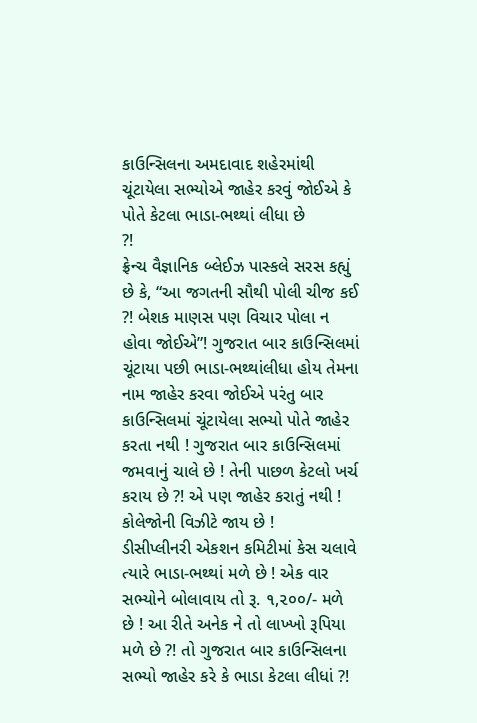કાઉન્સિલના અમદાવાદ શહેરમાંથી ચૂંટાયેલા સભ્યોએ જાહેર કરવું જોઈએ કે પોતે કેટલા ભાડા-ભથ્થાં લીધા છે
?!
ફ્રેન્ચ વૈજ્ઞાનિક બ્લેઈઝ પાસ્કલે સરસ કહ્યું છે કે, “આ જગતની સૌથી પોલી ચીજ કઈ ?! બેશક માણસ પણ વિચાર પોલા ન હોવા જોઈએ”! ગુજરાત બાર કાઉન્સિલમાં ચૂંટાયા પછી ભાડા-ભથ્થાંલીધા હોય તેમના નામ જાહેર કરવા જોઈએ પરંતુ બાર કાઉન્સિલમાં ચૂંટાયેલા સભ્યો પોતે જાહેર કરતા નથી ! ગુજરાત બાર કાઉન્સિલમાં જમવાનું ચાલે છે ! તેની પાછળ કેટલો ખર્ચ કરાય છે ?! એ પણ જાહેર કરાતું નથી ! કોલેજોની વિઝીટે જાય છે !
ડીસીપ્લીનરી એકશન કમિટીમાં કેસ ચલાવે ત્યારે ભાડા-ભથ્થાં મળે છે ! એક વાર સભ્યોને બોલાવાય તો રૂ. ૧,૨૦૦/- મળે છે ! આ રીતે અનેક ને તો લાખ્ખો રૂપિયા મળે છે ?! તો ગુજરાત બાર કાઉન્સિલના સભ્યો જાહેર કરે કે ભાડા કેટલા લીધાં ?!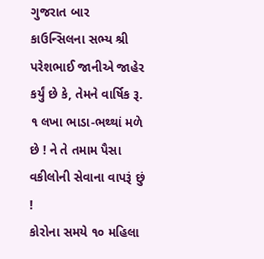ગુજરાત બાર કાઉન્સિલના સભ્ય શ્રી પરેશભાઈ જાનીએ જાહેર કર્યું છે કે, તેમને વાર્ષિક રૂ. ૧ લખા ભાડા-ભથ્થાં મળે છે ! ને તે તમામ પૈસા વકીલોની સેવાના વાપરૂં છું !
કોરોના સમયે ૧૦ મહિલા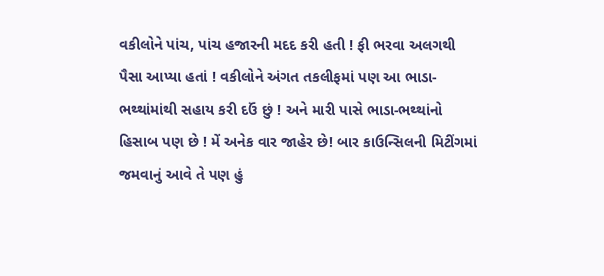વકીલોને પાંચ, પાંચ હજારની મદદ કરી હતી ! ફી ભરવા અલગથી પૈસા આપ્યા હતાં ! વકીલોને અંગત તકલીફમાં પણ આ ભાડા-ભથ્થાંમાંથી સહાય કરી દઉં છું ! અને મારી પાસે ભાડા-ભથ્થાંનો હિસાબ પણ છે ! મેં અનેક વાર જાહેર છે! બાર કાઉન્સિલની મિટીંગમાં જમવાનું આવે તે પણ હું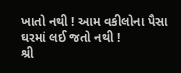ખાતો નથી ! આમ વકીલોના પૈસા ઘરમાં લઈ જતો નથી !
શ્રી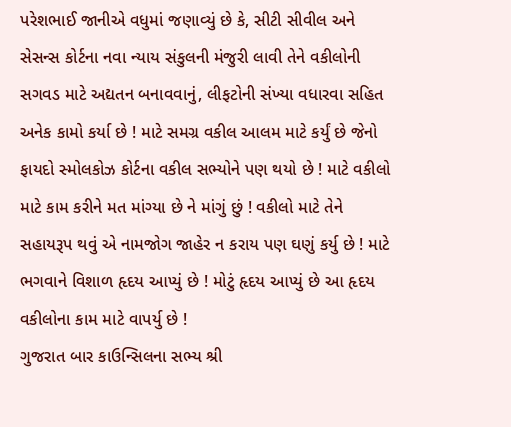પરેશભાઈ જાનીએ વધુમાં જણાવ્યું છે કે, સીટી સીવીલ અને સેસન્સ કોર્ટના નવા ન્યાય સંકુલની મંજુરી લાવી તેને વકીલોની સગવડ માટે અદ્યતન બનાવવાનું, લીફટોની સંખ્યા વધારવા સહિત અનેક કામો કર્યા છે ! માટે સમગ્ર વકીલ આલમ માટે કર્યું છે જેનો ફાયદો સ્મોલકોઝ કોર્ટના વકીલ સભ્યોને પણ થયો છે ! માટે વકીલો માટે કામ કરીને મત માંગ્યા છે ને માંગું છું ! વકીલો માટે તેને સહાયરૂપ થવું એ નામજોગ જાહેર ન કરાય પણ ઘણું કર્યુ છે ! માટે ભગવાને વિશાળ હૃદય આપ્યું છે ! મોટું હૃદય આપ્યું છે આ હૃદય વકીલોના કામ માટે વાપર્યુ છે !
ગુજરાત બાર કાઉન્સિલના સભ્ય શ્રી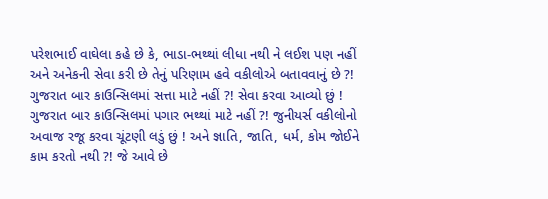પરેશભાઈ વાઘેલા કહે છે કે, ભાડા-ભથ્થાં લીધા નથી ને લઈશ પણ નહીં અને અનેકની સેવા કરી છે તેનું પરિણામ હવે વકીલોએ બતાવવાનું છે ?!
ગુજરાત બાર કાઉન્સિલમાં સત્તા માટે નહીં ?! સેવા કરવા આવ્યો છું ! ગુજરાત બાર કાઉન્સિલમાં પગાર ભથ્થાં માટે નહીં ?! જુનીયર્સ વકીલોનો અવાજ રજૂ કરવા ચૂંટણી લડું છું ! અને જ્ઞાતિ, જાતિ, ધર્મ, કોમ જોઈને કામ કરતો નથી ?! જે આવે છે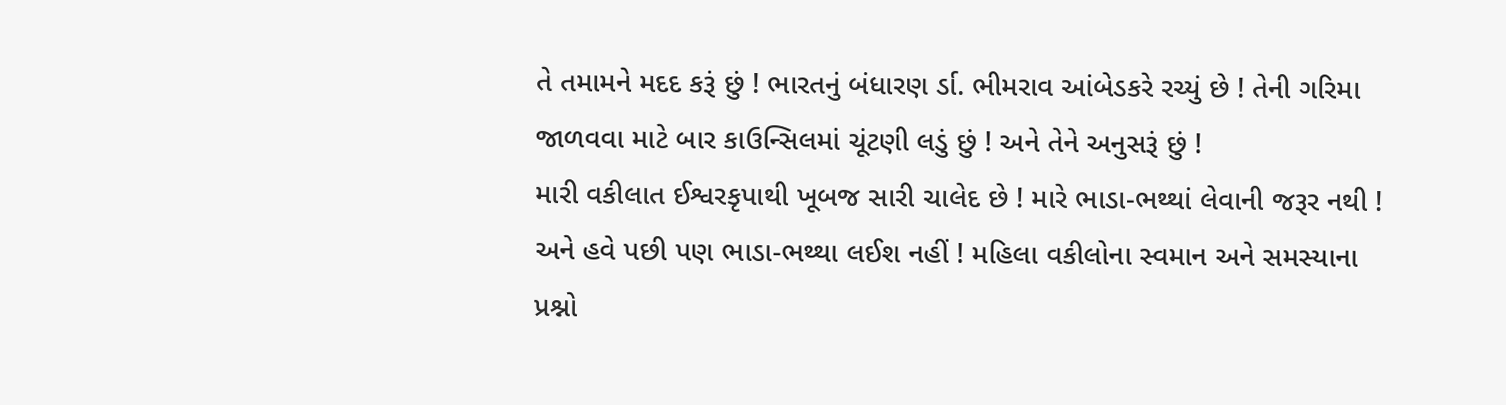તે તમામને મદદ કરૂં છું ! ભારતનું બંધારણ ર્ડા. ભીમરાવ આંબેડકરે રચ્યું છે ! તેની ગરિમા જાળવવા માટે બાર કાઉન્સિલમાં ચૂંટણી લડું છું ! અને તેને અનુસરૂં છું !
મારી વકીલાત ઈશ્વરકૃપાથી ખૂબજ સારી ચાલેદ છે ! મારે ભાડા-ભથ્થાં લેવાની જરૂર નથી ! અને હવે પછી પણ ભાડા-ભથ્થા લઈશ નહીં ! મહિલા વકીલોના સ્વમાન અને સમસ્યાના પ્રશ્નો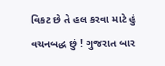વિકટ છે તે હલ કરવા માટે હું વચનબદ્ધ છું ! ગુજરાત બાર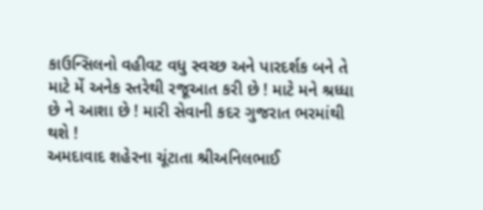કાઉન્સિલનો વહીવટ વધુ સ્વચ્છ અને પારદર્શક બને તે માટે મેં અનેક સ્તરેથી રજૂઆત કરી છે ! માટે મને શ્રધ્ધા છે ને આશા છે ! મારી સેવાની કદર ગુજરાત ભરમાંથી થશે !
અમદાવાદ શહેરના ચૂંટાતા શ્રીઅનિલભાઈ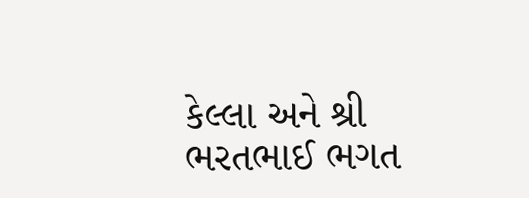કેલ્લા અને શ્રી ભરતભાઈ ભગત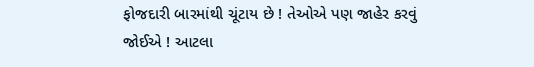ફોજદારી બારમાંથી ચૂંટાય છે ! તેઓએ પણ જાહેર કરવું જોઈએ ! આટલા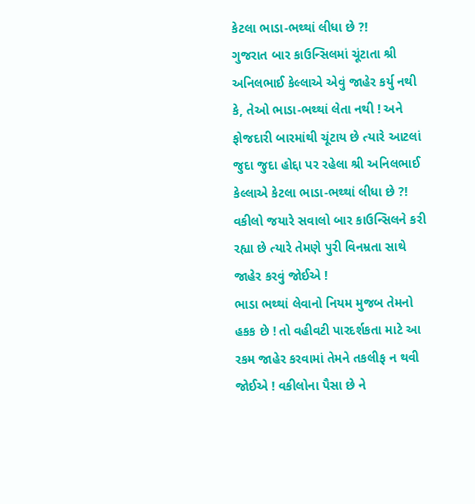કેટલા ભાડા-ભથ્થાં લીધા છે ?!
ગુજરાત બાર કાઉન્સિલમાં ચૂંટાતા શ્રી અનિલભાઈ કેલ્લાએ એવું જાહેર કર્યુ નથી કે, તેઓ ભાડા-ભથ્થાં લેતા નથી ! અને ફોજદારી બારમાંથી ચૂંટાય છે ત્યારે આટલાં જુદા જુદા હોદ્દા પર રહેલા શ્રી અનિલભાઈ કેલ્લાએ કેટલા ભાડા-ભથ્થાં લીધા છે ?! વકીલો જયારે સવાલો બાર કાઉન્સિલને કરી રહ્યા છે ત્યારે તેમણે પુરી વિનમ્રતા સાથે જાહેર કરવું જોઈએ !
ભાડા ભથ્થાં લેવાનો નિયમ મુજબ તેમનો હકક છે ! તો વહીવટી પારદર્શકતા માટે આ રકમ જાહેર કરવામાં તેમને તકલીફ ન થવી જોઈએ ! વકીલોના પૈસા છે ને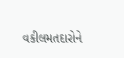વકીલમતદારોને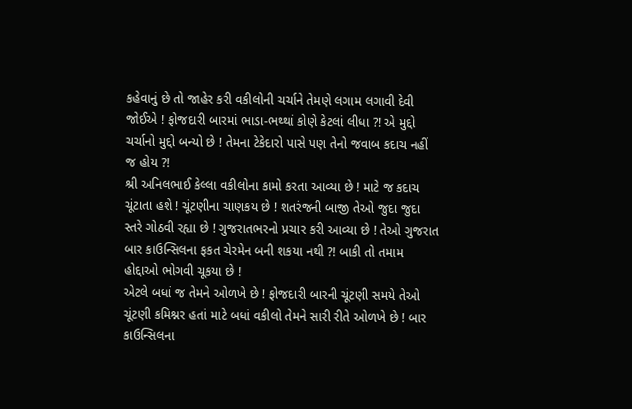કહેવાનું છે તો જાહેર કરી વકીલોની ચર્ચાને તેમણે લગામ લગાવી દેવી જોઈએ ! ફોજદારી બારમાં ભાડા-ભથ્થાં કોણે કેટલાં લીધા ?! એ મુદ્દો ચર્ચાનો મુદ્દો બન્યો છે ! તેમના ટેકેદારો પાસે પણ તેનો જવાબ કદાચ નહીં જ હોય ?!
શ્રી અનિલભાઈ કેલ્લા વકીલોના કામો કરતા આવ્યા છે ! માટે જ કદાચ ચૂંટાતા હશે ! ચૂંટણીના ચાણકય છે ! શતરંજની બાજી તેઓ જુદા જુદા સ્તરે ગોઠવી રહ્યા છે ! ગુજરાતભરનો પ્રચાર કરી આવ્યા છે ! તેઓ ગુજરાત બાર કાઉન્સિલના ફકત ચેરમેન બની શકયા નથી ?! બાકી તો તમામ હોદ્દાઓ ભોગવી ચૂકયા છે !
એટલે બધાં જ તેમને ઓળખે છે ! ફોજદારી બારની ચૂંટણી સમયે તેઓ ચૂંટણી કમિશ્નર હતાં માટે બધાં વકીલો તેમને સારી રીતે ઓળખે છે ! બાર કાઉન્સિલના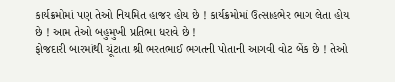કાર્યક્રમોમાં પણ તેઓ નિયમિત હાજર હોય છે ! કાર્યક્રમોમાં ઉત્સાહભેર ભાગ લેતા હોય છે ! આમ તેઓ બહુમુખી પ્રતિભા ધરાવે છે !
ફોજદારી બારમાંથી ચૂંટાતા શ્રી ભરતભાઈ ભગતની પોતાની આગવી વોટ બેંક છે ! તેઓ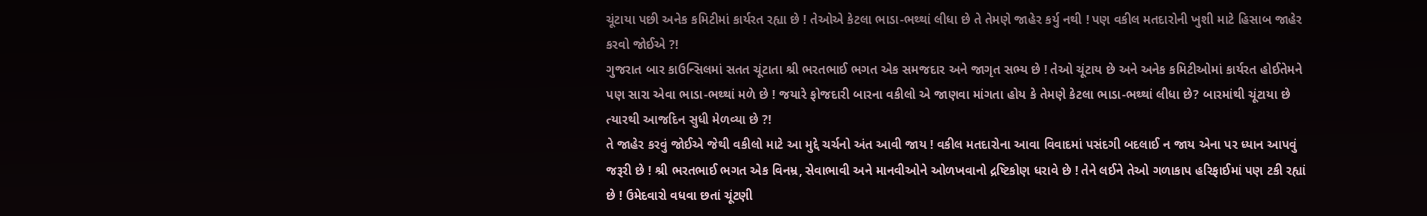ચૂંટાયા પછી અનેક કમિટીમાં કાર્યરત રહ્યા છે ! તેઓએ કેટલા ભાડા-ભથ્થાં લીધા છે તે તેમણે જાહેર કર્યુ નથી ! પણ વકીલ મતદારોની ખુશી માટે હિસાબ જાહેર કરવો જોઈએ ?!
ગુજરાત બાર કાઉન્સિલમાં સતત ચૂંટાતા શ્રી ભરતભાઈ ભગત એક સમજદાર અને જાગૃત સભ્ય છે ! તેઓ ચૂંટાય છે અને અનેક કમિટીઓમાં કાર્યરત હોઈતેમને પણ સારા એવા ભાડા-ભથ્થાં મળે છે ! જયારે ફોજદારી બારના વકીલો એ જાણવા માંગતા હોય કે તેમણે કેટલા ભાડા-ભથ્થાં લીધા છે? બારમાંથી ચૂંટાયા છે ત્યારથી આજદિન સુધી મેળવ્યા છે ?!
તે જાહેર કરવું જોઈએ જેથી વકીલો માટે આ મુદ્દે ચર્ચનો અંત આવી જાય ! વકીલ મતદારોના આવા વિવાદમાં પસંદગી બદલાઈ ન જાય એના પર ધ્યાન આપવું જરૂરી છે ! શ્રી ભરતભાઈ ભગત એક વિનમ્ર, સેવાભાવી અને માનવીઓને ઓળખવાનો દ્રષ્ટિકોણ ધરાવે છે ! તેને લઈને તેઓ ગળાકાપ હરિફાઈમાં પણ ટકી રહ્યાં છે ! ઉમેદવારો વધવા છતાં ચૂંટણી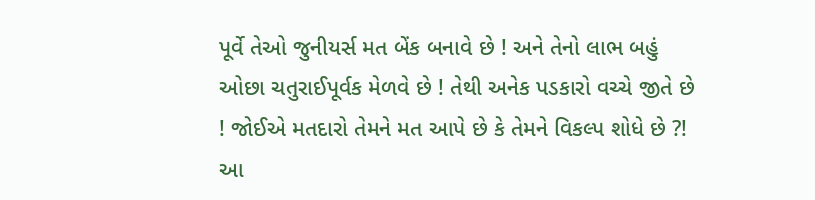પૂર્વે તેઓ જુનીયર્સ મત બેંક બનાવે છે ! અને તેનો લાભ બહું ઓછા ચતુરાઈપૂર્વક મેળવે છે ! તેથી અનેક પડકારો વચ્ચે જીતે છે ! જોઈએ મતદારો તેમને મત આપે છે કે તેમને વિકલ્પ શોધે છે ?!
આ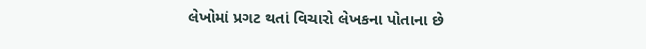લેખોમાં પ્રગટ થતાં વિચારો લેખકના પોતાના છે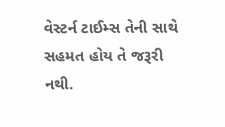વેસ્ટર્ન ટાઈમ્સ તેની સાથે સહમત હોય તે જરૂરી નથી.